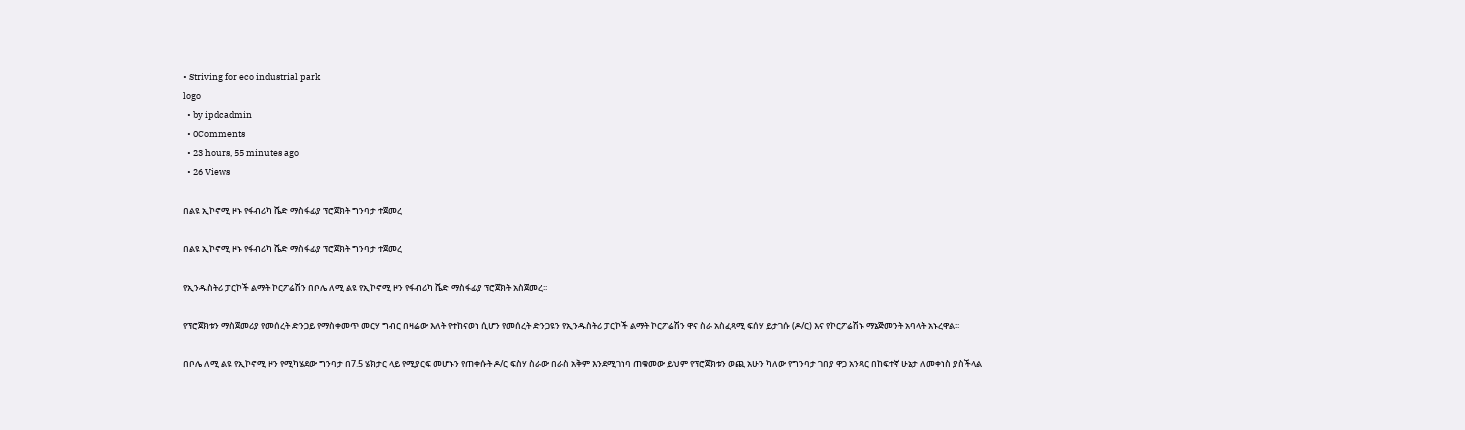• Striving for eco industrial park
logo
  • by ipdcadmin
  • 0Comments
  • 23 hours, 55 minutes ago
  • 26 Views

በልዩ ኢኮኖሚ ዞኑ የፋብሪካ ሼድ ማስፋፊያ ፕሮጀክት ግንባታ ተጀመረ

በልዩ ኢኮኖሚ ዞኑ የፋብሪካ ሼድ ማስፋፊያ ፕሮጀክት ግንባታ ተጀመረ

የኢንዱስትሪ ፓርኮች ልማት ኮርፖሬሽን በቦሌ ለሚ ልዩ የኢኮኖሚ ዞን የፋብሪካ ሼድ ማስፋፊያ ፕሮጀክት አስጀመረ፡፡

የፕሮጀክቱን ማስጀመሪያ የመሰረት ድንጋይ የማስቀመጥ መርሃ ግብር በዛሬው እለት የተከናወነ ሲሆን የመሰረት ድንጋዩን የኢንዱስትሪ ፓርኮች ልማት ኮርፖሬሽን ዋና ስራ አስፈጻሚ ፍሰሃ ይታገሱ (ዶ/ር) እና የኮርፖሬሽኑ ማኔጅመንት አባላት አኑረዋል፡፡

በቦሌ ለሚ ልዩ የኢኮኖሚ ዞን የሚካሄደው ግንባታ በ7.5 ሄክታር ላይ የሚያርፍ መሆኑን የጠቀሱት ዶ/ር ፍስሃ ስራው በራስ አቅም እንደሚገነባ ጠቁመው ይህም የፕሮጀክቱን ወጪ አሁን ካለው የግንባታ ገበያ ዋጋ አንጻር በከፍተኛ ሁኔታ ለመቀነስ ያስችላል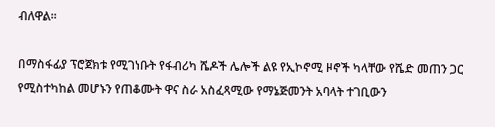ብለዋል፡፡

በማስፋፊያ ፕሮጀክቱ የሚገነቡት የፋብሪካ ሼዶች ሌሎች ልዩ የኢኮኖሚ ዞኖች ካላቸው የሼድ መጠን ጋር የሚስተካከል መሆኑን የጠቆሙት ዋና ስራ አስፈጻሚው የማኔጅመንት አባላት ተገቢውን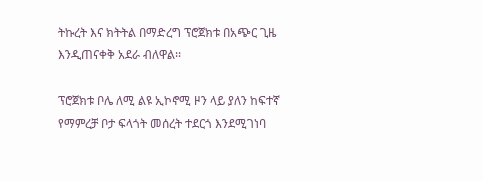ትኩረት እና ክትትል በማድረግ ፕሮጀክቱ በአጭር ጊዜ እንዲጠናቀቅ አደራ ብለዋል፡፡

ፕሮጀክቱ ቦሌ ለሚ ልዩ ኢኮኖሚ ዞን ላይ ያለን ከፍተኛ የማምረቻ ቦታ ፍላጎት መሰረት ተደርጎ እንደሚገነባ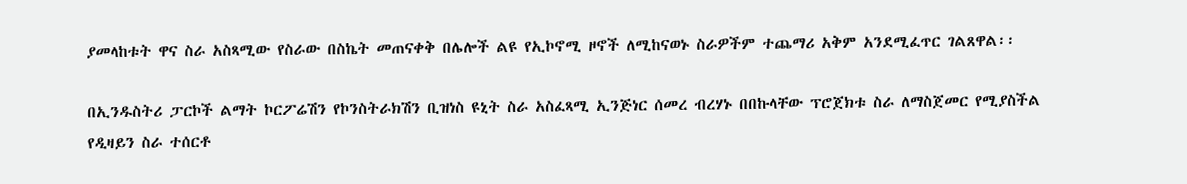ያመላከቱት ዋና ስራ አስጻሚው የስራው በስኬት መጠናቀቅ በሌሎች ልዩ የኢኮኖሚ ዞኖች ለሚከናወኑ ስራዎችም ተጨማሪ አቅም አንደሚፈጥር ገልጸዋል፡፡

በኢንዱስትሪ ፓርኮች ልማት ኮርፖሬሽን የኮንስትራክሽን ቢዝነስ ዩኒት ስራ አስፈጻሚ ኢንጅነር ሰመረ ብረሃኑ በበኩላቸው ፕሮጀክቱ ስራ ለማስጀመር የሚያስችል የዲዛይን ስራ ተሰርቶ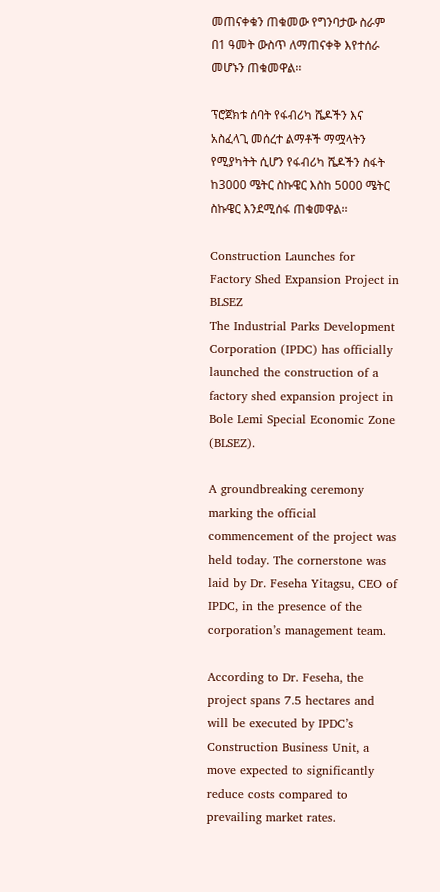መጠናቀቁን ጠቁመው የግንባታው ስራም በ1 ዓመት ውስጥ ለማጠናቀቅ እየተሰራ መሆኑን ጠቁመዋል፡፡

ፕሮጀክቱ ሰባት የፋብሪካ ሼዶችን እና አስፈላጊ መሰረተ ልማቶች ማሟላትን የሚያካትት ሲሆን የፋብሪካ ሼዶችን ስፋት ከ3000 ሜትር ስኩዌር እስከ 5000 ሜትር ስኩዌር እንደሚሰፋ ጠቁመዋል፡፡

Construction Launches for Factory Shed Expansion Project in BLSEZ
The Industrial Parks Development Corporation (IPDC) has officially launched the construction of a factory shed expansion project in Bole Lemi Special Economic Zone (BLSEZ).

A groundbreaking ceremony marking the official commencement of the project was held today. The cornerstone was laid by Dr. Feseha Yitagsu, CEO of IPDC, in the presence of the corporation’s management team.

According to Dr. Feseha, the project spans 7.5 hectares and will be executed by IPDC’s Construction Business Unit, a move expected to significantly reduce costs compared to prevailing market rates.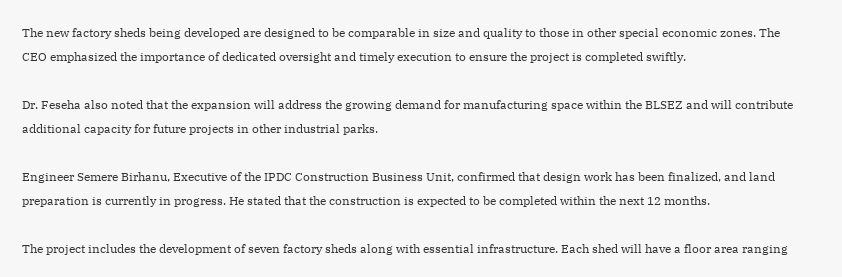The new factory sheds being developed are designed to be comparable in size and quality to those in other special economic zones. The CEO emphasized the importance of dedicated oversight and timely execution to ensure the project is completed swiftly.

Dr. Feseha also noted that the expansion will address the growing demand for manufacturing space within the BLSEZ and will contribute additional capacity for future projects in other industrial parks.

Engineer Semere Birhanu, Executive of the IPDC Construction Business Unit, confirmed that design work has been finalized, and land preparation is currently in progress. He stated that the construction is expected to be completed within the next 12 months.

The project includes the development of seven factory sheds along with essential infrastructure. Each shed will have a floor area ranging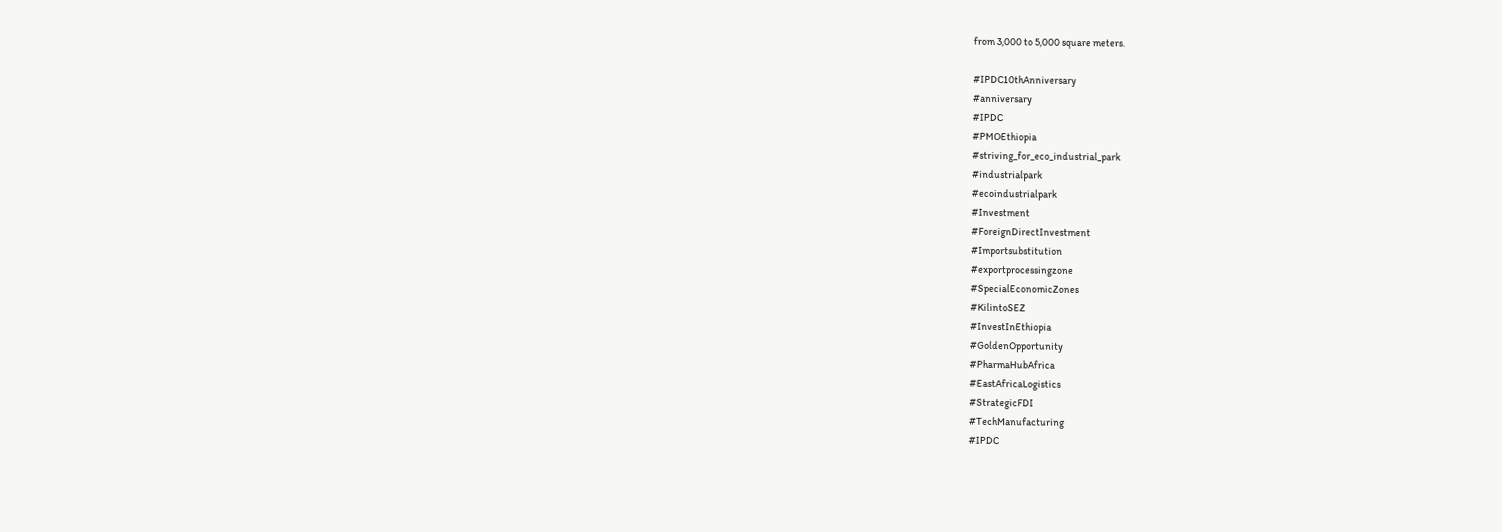from 3,000 to 5,000 square meters.

#IPDC10thAnniversary
#anniversary
#IPDC
#PMOEthiopia
#striving_for_eco_industrial_park
#industrialpark
#ecoindustrialpark
#Investment
#ForeignDirectInvestment
#Importsubstitution
#exportprocessingzone
#SpecialEconomicZones
#KilintoSEZ
#InvestInEthiopia
#GoldenOpportunity
#PharmaHubAfrica
#EastAfricaLogistics
#StrategicFDI
#TechManufacturing
#IPDC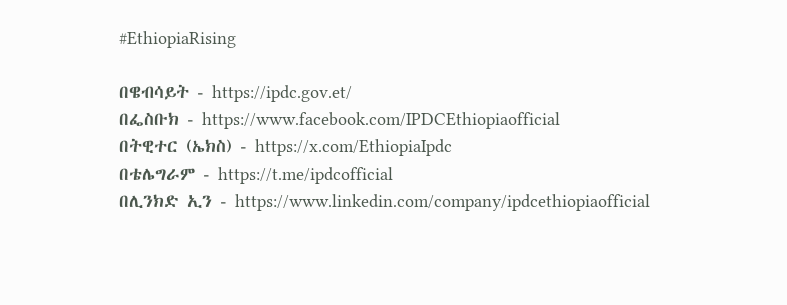#EthiopiaRising

በዌብሳይት - https://ipdc.gov.et/
በፌስቡክ - https://www.facebook.com/IPDCEthiopiaofficial
በትዊተር (ኤክስ) - https://x.com/EthiopiaIpdc
በቴሌግራም - https://t.me/ipdcofficial
በሊንክድ ኢን - https://www.linkedin.com/company/ipdcethiopiaofficial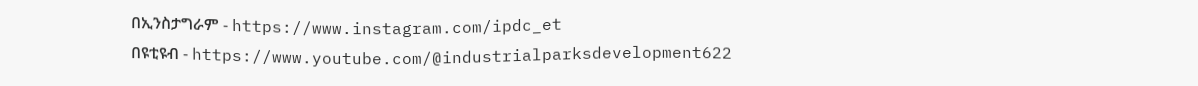በኢንስታግራም - https://www.instagram.com/ipdc_et
በዩቲዩብ - https://www.youtube.com/@industrialparksdevelopment622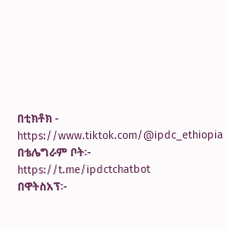በቲክቶክ - https://www.tiktok.com/@ipdc_ethiopia
በቴሌግራም ቦት፡- https://t.me/ipdctchatbot
በዋትስአፕ፡-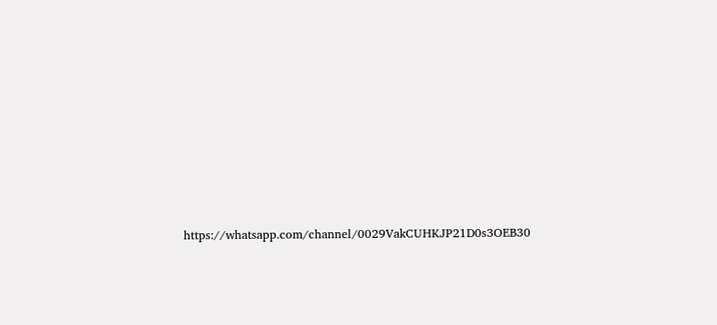https://whatsapp.com/channel/0029VakCUHKJP21D0s3OEB30